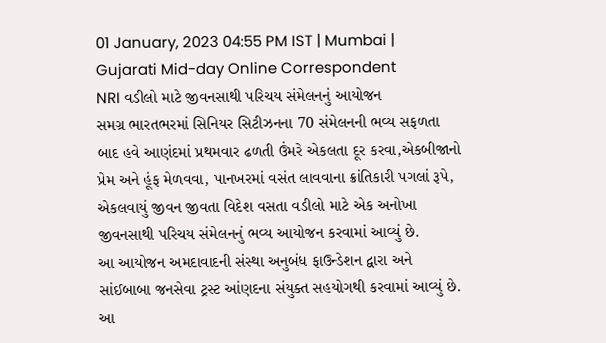01 January, 2023 04:55 PM IST | Mumbai | Gujarati Mid-day Online Correspondent
NRI વડીલો માટે જીવનસાથી પરિચય સંમેલનનું આયોજન
સમગ્ર ભારતભરમાં સિનિયર સિટીઝનના 70 સંમેલનની ભવ્ય સફળતા બાદ હવે આણંદમાં પ્રથમવાર ઢળતી ઉંમરે એકલતા દૂર કરવા,એકબીજાનો પ્રેમ અને હૂંફ મેળવવા, પાનખરમાં વસંત લાવવાના ક્રાંતિકારી પગલાં રૂપે, એકલવાયું જીવન જીવતા વિદેશ વસતા વડીલો માટે એક અનોખા જીવનસાથી પરિચય સંમેલનનું ભવ્ય આયોજન કરવામાં આવ્યું છે.
આ આયોજન અમદાવાદની સંસ્થા અનુબંધ ફાઉન્ડેશન દ્વારા અને સાંઈબાબા જનસેવા ટ્રસ્ટ આંણદના સંયુક્ત સહયોગથી કરવામાં આવ્યું છે. આ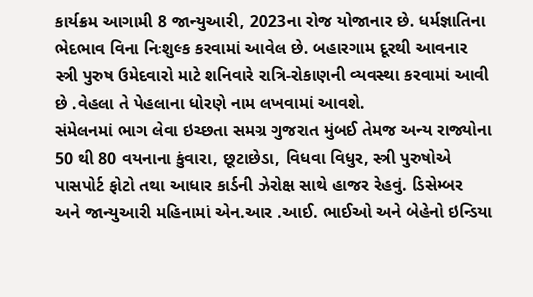કાર્યક્રમ આગામી 8 જાન્યુઆરી, 2023ના રોજ યોજાનાર છે. ધર્મજ્ઞાતિના ભેદભાવ વિના નિઃશુલ્ક કરવામાં આવેલ છે. બહારગામ દૂરથી આવનાર સ્ત્રી પુરુષ ઉમેદવારો માટે શનિવારે રાત્રિ-રોકાણની વ્યવસ્થા કરવામાં આવી છે .વેહલા તે પેહલાના ધોરણે નામ લખવામાં આવશે.
સંમેલનમાં ભાગ લેવા ઇચ્છતા સમગ્ર ગુજરાત મુંબઈ તેમજ અન્ય રાજ્યોના 50 થી 80 વયનાના કુંવારા, છૂટાછેડા, વિધવા વિધુર, સ્ત્રી પુરુષોએ પાસપોર્ટ ફોટો તથા આધાર કાર્ડની ઝેરોક્ષ સાથે હાજર રેહવું. ડિસેમ્બર અને જાન્યુઆરી મહિનામાં એન.આર .આઈ. ભાઈઓ અને બેહેનો ઇન્ડિયા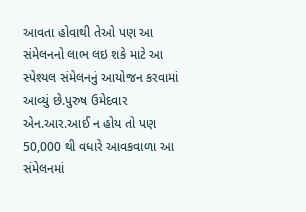આવતા હોવાથી તેઓ પણ આ સંમેલનનો લાભ લઇ શકે માટે આ સ્પેશ્યલ સંમેલનનું આયોજન કરવામાં આવ્યું છે.પુરુષ ઉમેદવાર એન.આર.આઈ ન હોય તો પણ 50,000 થી વધારે આવકવાળા આ સંમેલનમાં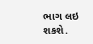ભાગ લઇ શકશે.